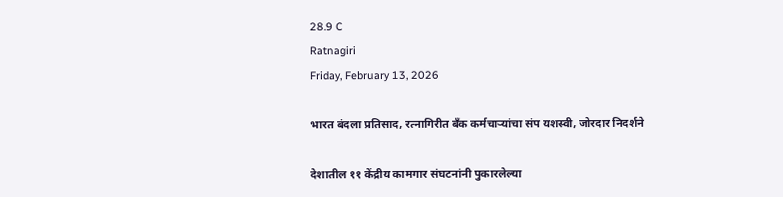28.9 C
Ratnagiri
Friday, February 13, 2026

भारत बंदला प्रतिसाद, रत्नागिरीत बँक कर्मचाऱ्यांचा संप यशस्वी, जोरदार निदर्शने

देशातील ११ केंद्रीय कामगार संघटनांनी पुकारलेल्या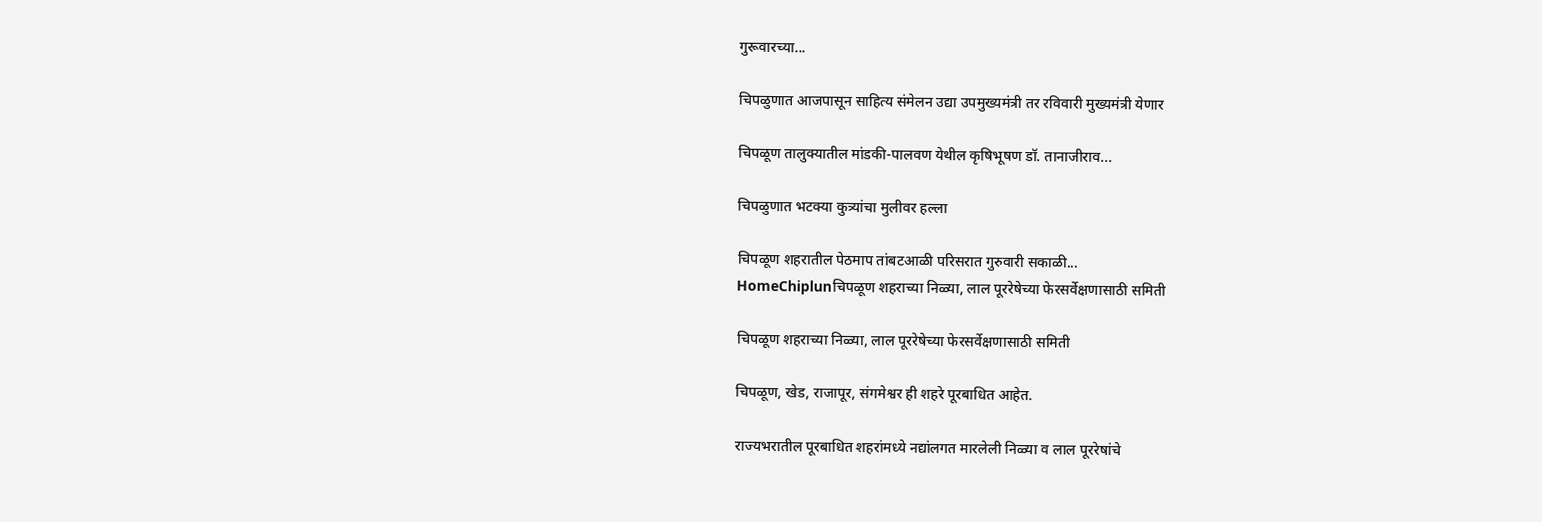गुरूवारच्या...

चिपळुणात आजपासून साहित्य संमेलन उद्या उपमुख्यमंत्री तर रविवारी मुख्यमंत्री येणार

चिपळूण तालुक्यातील मांडकी-पालवण येथील कृषिभूषण डॉ. तानाजीराव...

चिपळुणात भटक्या कुत्र्यांचा मुलीवर हल्ला

चिपळूण शहरातील पेठमाप तांबटआळी परिसरात गुरुवारी सकाळी...
HomeChiplunचिपळूण शहराच्या निळ्या, लाल पूररेषेच्या फेरसर्वेक्षणासाठी समिती

चिपळूण शहराच्या निळ्या, लाल पूररेषेच्या फेरसर्वेक्षणासाठी समिती

चिपळूण, खेड, राजापूर, संगमेश्वर ही शहरे पूरबाधित आहेत.

राज्यभरातील पूरबाधित शहरांमध्ये नद्यांलगत मारलेली निळ्या व लाल पूररेषांचे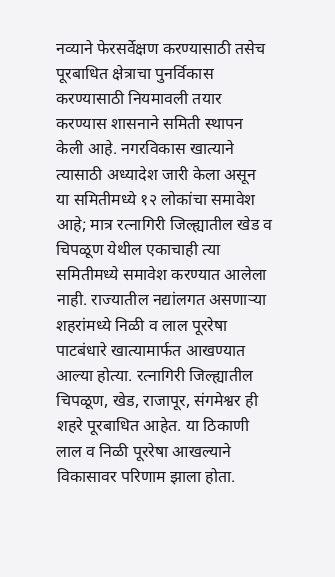नव्याने फेरसर्वेक्षण करण्यासाठी तसेच पूरबाधित क्षेत्राचा पुनर्विकास करण्यासाठी नियमावली तयार करण्यास शासनाने समिती स्थापन केली आहे. नगरविकास खात्याने त्यासाठी अध्यादेश जारी केला असून या समितीमध्ये १२ लोकांचा समावेश आहे; मात्र रत्नागिरी जिल्ह्यातील खेड व चिपळूण येथील एकाचाही त्या समितीमध्ये समावेश करण्यात आलेला नाही. राज्यातील नद्यांलगत असणाऱ्या शहरांमध्ये निळी व लाल पूररेषा पाटबंधारे खात्यामार्फत आखण्यात आल्या होत्या. रत्नागिरी जिल्ह्यातील चिपळूण, खेड, राजापूर, संगमेश्वर ही शहरे पूरबाधित आहेत. या ठिकाणी लाल व निळी पूररेषा आखल्याने विकासावर परिणाम झाला होता.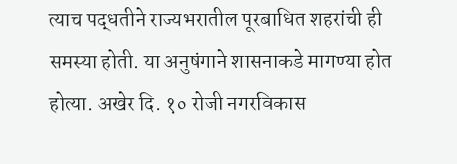त्याच पद्धतीने राज्यभरातील पूरबाधित शहरांची ही समस्या होती. या अनुषंगाने शासनाकडे मागण्या होत होत्या. अखेर दि. १० रोजी नगरविकास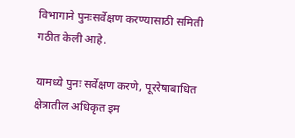विभागाने पुनःसर्वेक्षण करण्यासाठी समिती गठीत केली आहे.

यामध्ये पुनः सर्वेक्षण करणे, पूररेषाबाधित क्षेत्रातील अधिकृत इम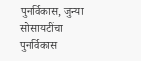पुनर्विकास, जुन्या सोसायटींचा पुनर्विकास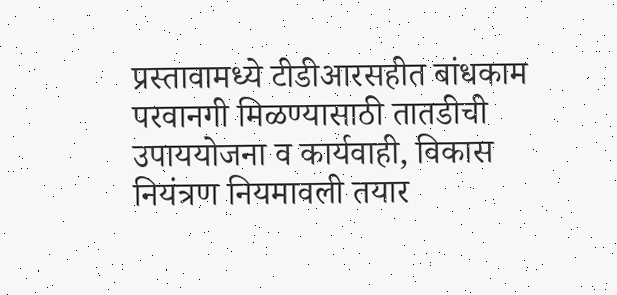प्रस्तावामध्ये टीडीआरसहीत बांधकाम परवानगी मिळण्यासाठी तातडीची उपाययोजना व कार्यवाही, विकास नियंत्रण नियमावली तयार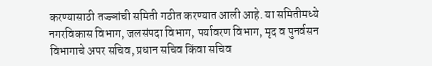करण्यासाठी तज्ज्ञांची समिती गठीत करण्यात आली आहे. या समितीमध्ये नगरविकास विभाग, जलसंपदा विभाग, पर्यावरण विभाग, मृद व पुनर्वसन विभागाचे अपर सचिव, प्रधान सचिव किंवा सचिव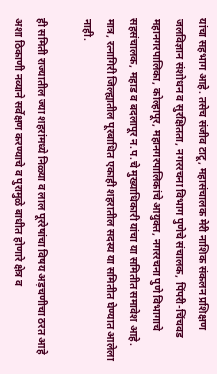यांचा सहभाग आहे. तसेच संजीव टाटू, महासंचालक मेरी नाशिक संकलन प्रशिक्षण जलविज्ञान संशोधन व सुरक्षितता, नगररचना विभाग पुणेचे संचालक, पिंपरी-चिंचवड महानगरपालिका, कोल्हापूर, महानगरपालिकांचे आयुक्त, नगररचना पुणे विभागाचे सहसंचालक, महाड व बदलापूर न.प.चे मुख्याधिकारी यांचा या समितीत समावेश आहे. मात्र, रत्नागिरी जिल्ह्यातील पूरबाधित एकाही शहरातील सदस्य या समितीत घेण्यात आलेला नाही.

ही समिती राज्यातील ज्या शहरांमध्ये निळ्या व लाल पूररेषांचा विषय अड़चणीचा ठरत आहे अशा ठिकाणी नव्याने सर्वेक्षण करण्याचे व पुरामुळे बाधीत होणारे क्षेत्र व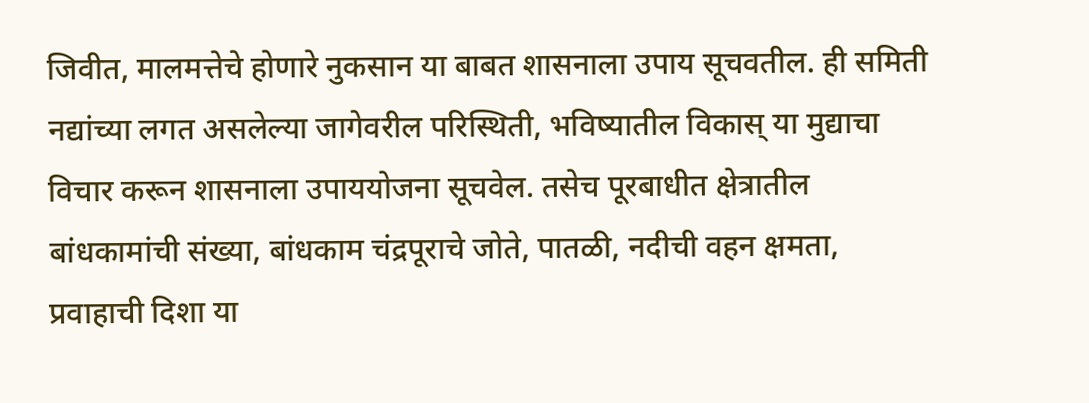जिवीत, मालमत्तेचे होणारे नुकसान या बाबत शासनाला उपाय सूचवतील. ही समिती नद्यांच्या लगत असलेल्या जागेवरील परिस्थिती, भविष्यातील विकास् या मुद्याचा विचार करून शासनाला उपाययोजना सूचवेल. तसेच पूरबाधीत क्षेत्रातील बांधकामांची संख्या, बांधकाम चंद्रपूराचे जोते, पातळी, नदीची वहन क्षमता, प्रवाहाची दिशा या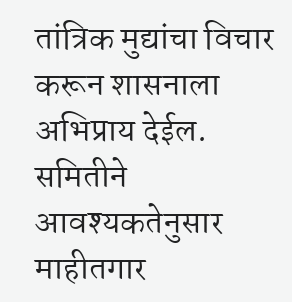तांत्रिक मुद्यांचा विचार करून शासनाला अभिप्राय देईल. समितीने आवश्यकतेनुसार माहीतगार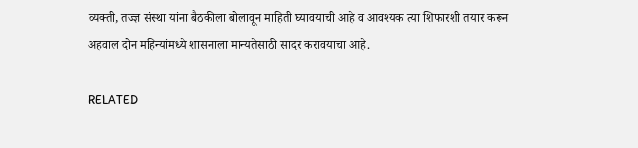व्यक्ती, तज्ज्ञ संस्था यांना बैठकीला बोलावून माहिती घ्यावयाची आहे व आवश्यक त्या शिफारशी तयार करून अहवाल दोन महिन्यांमध्ये शासनाला मान्यतेसाठी सादर करावयाचा आहे.

RELATED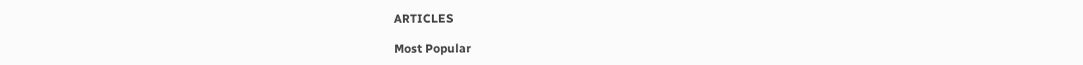ARTICLES

Most Popular